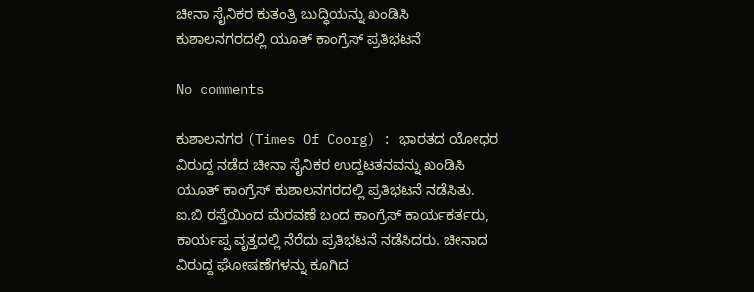ಚೀನಾ ಸೈನಿಕರ ಕುತಂತ್ರಿ ಬುದ್ಧಿಯನ್ನು ಖಂಡಿಸಿ ಕುಶಾಲನಗರದಲ್ಲಿ ಯೂತ್ ಕಾಂಗ್ರೆಸ್ ಪ್ರತಿಭಟನೆ

No comments

ಕುಶಾಲನಗರ (Times Of Coorg) : ಭಾರತದ ಯೋಧರ ವಿರುದ್ದ ನಡೆದ ಚೀನಾ ಸೈನಿಕರ ಉದ್ದಟತನವನ್ನು ಖಂಡಿಸಿ ಯೂತ್ ಕಾಂಗ್ರೆಸ್ ಕುಶಾಲನಗರದಲ್ಲಿ ಪ್ರತಿಭಟನೆ ನಡೆಸಿತು. ಐ.ಬಿ ರಸ್ತೆಯಿಂದ ಮೆರವಣೆ ಬಂದ ಕಾಂಗ್ರೆಸ್ ಕಾರ್ಯಕರ್ತರು, ಕಾರ್ಯಪ್ಪ ವೃತ್ತದಲ್ಲಿ ನೆರೆದು ಪ್ರತಿಭಟನೆ ನಡೆಸಿದರು. ಚೀನಾದ ವಿರುದ್ದ ಘೋಷಣೆಗಳನ್ನು ಕೂಗಿದ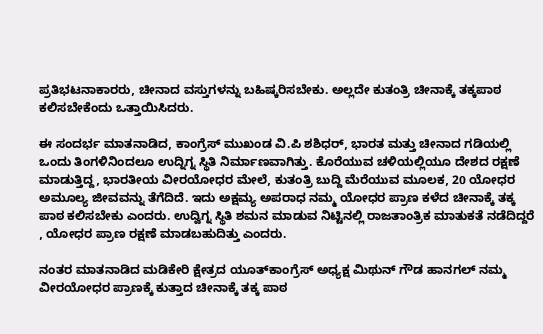ಪ್ರತಿಭಟನಾಕಾರರು, ಚೀನಾದ ವಸ್ತುಗಳನ್ನು ಬಹಿಷ್ಕರಿಸಬೇಕು. ಅಲ್ಲದೇ ಕುತಂತ್ರಿ ಚೀನಾಕ್ಕೆ ತಕ್ಕಪಾಠ ಕಲಿಸಬೇಕೆಂದು ಒತ್ತಾಯಿಸಿದರು.

ಈ ಸಂದರ್ಭ ಮಾತನಾಡಿದ, ಕಾಂಗ್ರೆಸ್ ಮುಖಂಡ ವಿ.ಪಿ ಶಶಿಧರ್, ಭಾರತ ಮತ್ತು ಚೀನಾದ ಗಡಿಯಲ್ಲಿ ಒಂದು ತಿಂಗಳಿನಿಂದಲೂ ಉದ್ನಿಗ್ನ ಸ್ಥಿತಿ ನಿರ್ಮಾಣವಾಗಿತ್ತು. ಕೊರೆಯುವ ಚಳಿಯಲ್ಲಿಯೂ ದೇಶದ ರಕ್ಷಣೆ ಮಾಡುತ್ತಿದ್ದ, ಭಾರತೀಯ ವೀರಯೋಧರ ಮೇಲೆ, ಕುತಂತ್ರಿ ಬುದ್ದಿ ಮೆರೆಯುವ ಮೂಲಕ, 20 ಯೋಧರ ಅಮೂಲ್ಯ ಜೀವವನ್ನು ತೆಗೆದಿದೆ. ಇದು ಅಕ್ಷಮ್ಯ ಅಪರಾಧ ನಮ್ಮ ಯೋಧರ ಪ್ರಾಣ ಕಳೆದ ಚೀನಾಕ್ಕೆ ತಕ್ಕ ಪಾಠ ಕಲಿಸಬೇಕು ಎಂದರು. ಉದ್ವಿಗ್ನ ಸ್ಥಿತಿ ಶಮನ ಮಾಡುವ ನಿಟ್ಟಿನಲ್ಲಿ ರಾಜತಾಂತ್ರಿಕ ಮಾತುಕತೆ ನಡೆದಿದ್ದರೆ , ಯೋಧರ ಪ್ರಾಣ ರಕ್ಷಣೆ ಮಾಡಬಹುದಿತ್ತು ಎಂದರು.

ನಂತರ ಮಾತನಾಡಿದ ಮಡಿಕೇರಿ ಕ್ಷೇತ್ರದ ಯೂತ್‍ಕಾಂಗ್ರೆಸ್ ಅಧ್ಯಕ್ಷ ಮಿಥುನ್ ಗೌಡ ಹಾನಗಲ್ ನಮ್ಮ ವೀರಯೋಧರ ಪ್ರಾಣಕ್ಕೆ ಕುತ್ತಾದ ಚೀನಾಕ್ಕೆ ತಕ್ಕ ಪಾಠ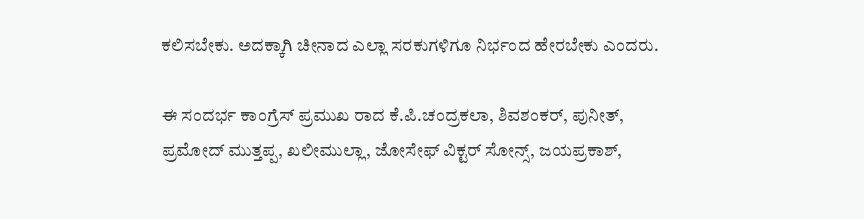ಕಲಿಸಬೇಕು. ಅದಕ್ಕಾಗಿ ಚೀನಾದ ಎಲ್ಲಾ ಸರಕುಗಳಿಗೂ ನಿರ್ಭಂದ ಹೇರಬೇಕು ಎಂದರು.

ಈ ಸಂದರ್ಭ ಕಾಂಗ್ರೆಸ್ ಪ್ರಮುಖ ರಾದ ಕೆ.ಪಿ.ಚಂದ್ರಕಲಾ, ಶಿವಶಂಕರ್, ಪುನೀತ್, ಪ್ರಮೋದ್ ಮುತ್ತಪ್ಪ, ಖಲೀಮುಲ್ಲಾ, ಜೋಸೇಫ್ ವಿಕ್ಟರ್ ಸೋನ್ಸ್, ಜಯಪ್ರಕಾಶ್,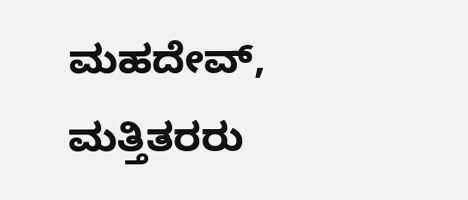ಮಹದೇವ್, ಮತ್ತಿತರರು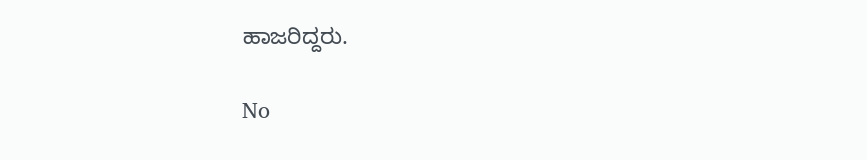ಹಾಜರಿದ್ದರು.

No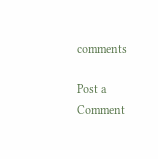comments

Post a Comment